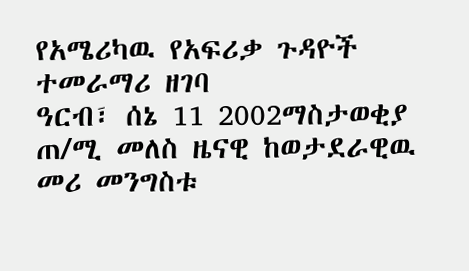የአሜሪካዉ የአፍሪቃ ጉዳዮች ተመራማሪ ዘገባ
ዓርብ፣ ሰኔ 11 2002ማስታወቂያ
ጠ/ሚ መለስ ዜናዊ ከወታደራዊዉ መሪ መንግስቱ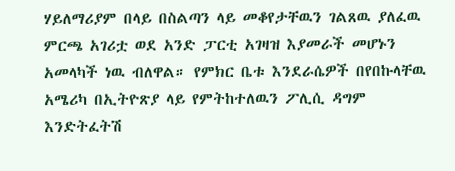ሃይለማሪያም በላይ በስልጣን ላይ መቆየታቸዉን ገልጸዉ ያለፈዉ ምርጫ አገሪቷ ወደ አንድ ፓርቲ አገዛዝ እያመራች መሆኑን አመላካች ነዉ ብለዋል። የምክር ቤቱ እንደራሴዎች በየበኩላቸዉ አሜሪካ በኢትዮጽያ ላይ የምትከተለዉን ፖሊሲ ዳግም እንድትፈትሽ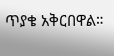ጥያቄ አቅርበዋል።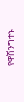የዋሽንግተኑ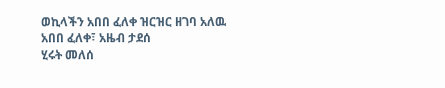ወኪላችን አበበ ፈለቀ ዝርዝር ዘገባ አለዉ
አበበ ፈለቀ፣ አዜብ ታደሰ
ሂሩት መለሰ